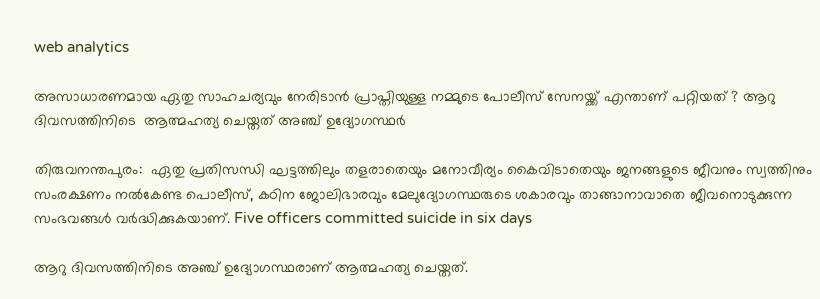web analytics

അസാധാരണമായ ഏതു സാഹചര്യവും നേരിടാൻ പ്രാപ്തിയുള്ള നമ്മുടെ പോലീസ് സേനയ്ക്ക് എന്താണ് പറ്റിയത് ? ആറു ദിവസത്തിനിടെ  ആത്മഹത്യ ചെയ്തത് അഞ്ച് ഉദ്യോഗസ്ഥർ

തിരുവനന്തപുരം:  ഏതു പ്രതിസന്ധി ഘട്ടത്തിലും തളരാതെയും മനോവീര്യം കൈവിടാതെയും ജനങ്ങളുടെ ജീവനും സ്വത്തിനും സംരക്ഷണം നൽകേണ്ട പൊലീസ്, കഠിന ജോലിഭാരവും മേലുദ്യോഗസ്ഥരുടെ ശകാരവും താങ്ങാനാവാതെ ജീവനൊടുക്കുന്ന സംഭവങ്ങൾ വർദ്ധിക്കുകയാണ്. Five officers committed suicide in six days

ആറു ദിവസത്തിനിടെ അഞ്ച് ഉദ്യോഗസ്ഥരാണ് ആത്മഹത്യ ചെയ്തത്.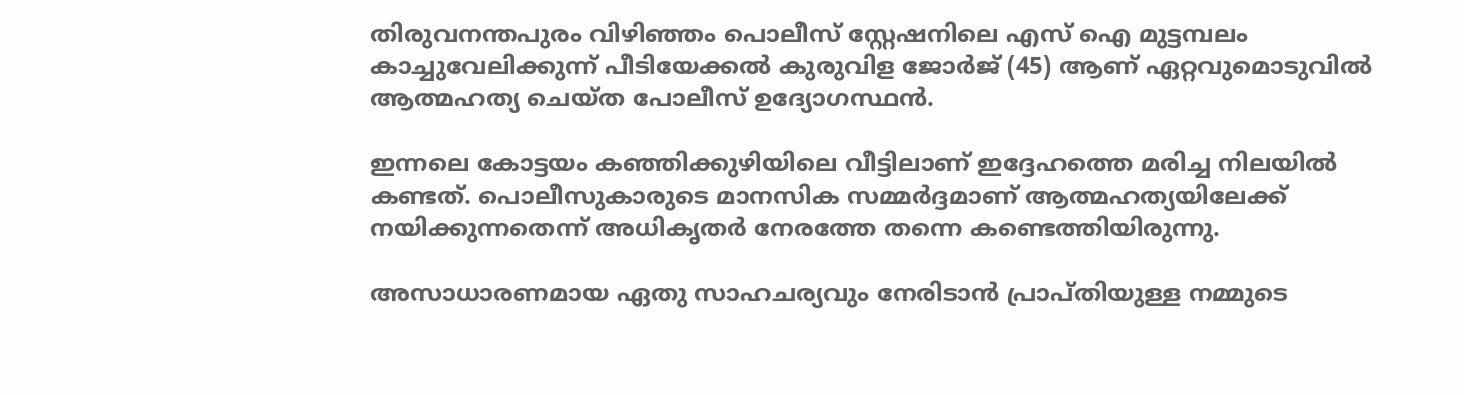തിരുവനന്തപുരം വിഴിഞ്ഞം പൊലീസ് സ്റ്റേഷനിലെ എസ് ഐ മുട്ടമ്പലം കാച്ചുവേലിക്കുന്ന് പീടിയേക്കൽ കുരുവിള ജോർജ് (45) ആണ് ഏറ്റവുമൊടുവിൽ ആത്മഹത്യ ചെയ്ത പോലീസ് ഉദ്യോഗസ്ഥൻ.

ഇന്നലെ കോട്ടയം കഞ്ഞിക്കുഴിയിലെ വീട്ടിലാണ് ഇദ്ദേഹത്തെ മരിച്ച നിലയിൽ കണ്ടത്. പൊലീസുകാരുടെ മാനസിക സമ്മർദ്ദമാണ് ആത്മഹത്യയിലേക്ക് നയിക്കുന്നതെന്ന് അധികൃതർ നേരത്തേ തന്നെ കണ്ടെത്തിയിരുന്നു.

അസാധാരണമായ ഏതു സാഹചര്യവും നേരിടാൻ പ്രാപ്തിയുള്ള നമ്മുടെ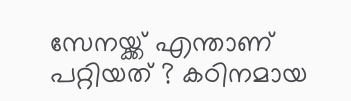സേനയ്ക്ക് എന്താണ് പറ്റിയത് ? കഠിനമായ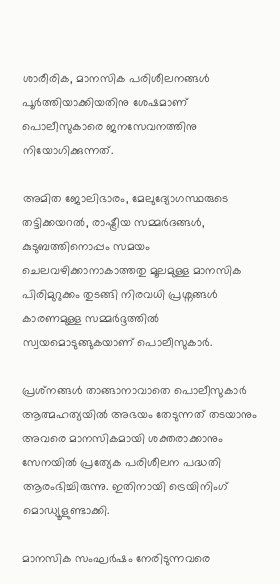ശാരീരിക, മാനസിക പരിശീലനങ്ങൾ പൂർത്തിയാക്കിയതിനു ശേഷമാണ് പൊലീസുകാരെ ജനസേവനത്തിനു നിയോഗിക്കുന്നത്.

അമിത ജോലിഭാരം, മേലുദ്യോഗസ്ഥരുടെ തട്ടിക്കയറൽ, രാഷ്ട്രീയ സമ്മർദങ്ങൾ, കുടുബത്തിനൊപ്പം സമയം ചെലവഴിക്കാനാകാത്തതു മൂലമുള്ള മാനസിക പിരിമുറുക്കം തുടങ്ങി നിരവധി പ്രശ്നങ്ങൾ കാരണമുള്ള സമ്മർദ്ദത്തിൽ സ്വയമൊടുങ്ങുകയാണ് പൊലീസുകാർ.

പ്രശ്‌നങ്ങൾ താങ്ങാനാവാതെ പൊലീസുകാർ ആത്മഹത്യയിൽ അഭയം തേടുന്നത് തടയാനും അവരെ മാനസികമായി ശക്തരാക്കാനും സേനയിൽ പ്രത്യേക പരിശീലന പദ്ധതി ആരംഭിച്ചിരുന്നു. ഇതിനായി ട്രെയിനിംഗ് മൊഡ്യൂളുണ്ടാക്കി.

മാനസിക സംഘർഷം നേരിടുന്നവരെ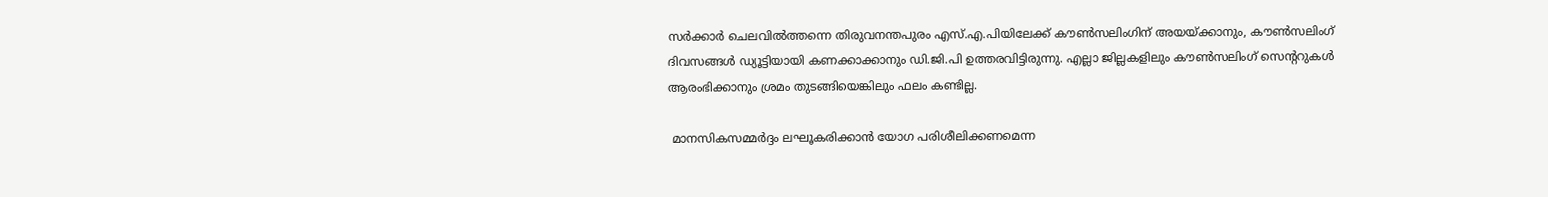സർക്കാർ ചെലവിൽത്തന്നെ തിരുവനന്തപുരം എസ്.എ.പിയിലേക്ക് കൗൺസലിംഗിന് അയയ്ക്കാനും, കൗൺസലിംഗ് ദിവസങ്ങൾ ഡ്യൂട്ടിയായി കണക്കാക്കാനും ഡി.ജി.പി ഉത്തരവിട്ടിരുന്നു. എല്ലാ ജില്ലകളിലും കൗൺസലിംഗ് സെന്ററുകൾ ആരംഭിക്കാനും ശ്രമം തുടങ്ങിയെങ്കിലും ഫലം കണ്ടില്ല.

 മാനസികസമ്മർദ്ദം ലഘൂകരിക്കാൻ യോഗ പരിശീലിക്കണമെന്ന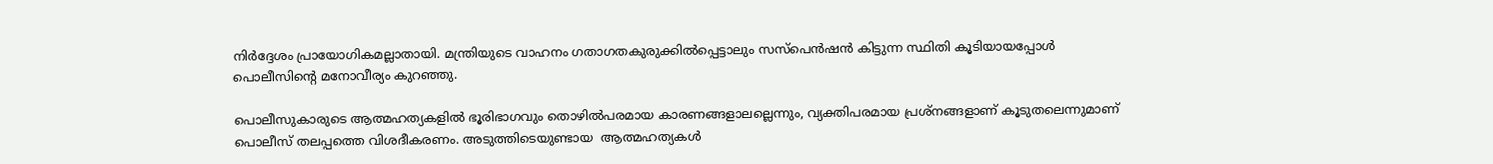നിർദ്ദേശം പ്രായോഗികമല്ലാതായി. മന്ത്രിയുടെ വാഹനം ഗതാഗതകുരുക്കിൽപ്പെട്ടാലും സസ്പെൻഷൻ കിട്ടുന്ന സ്ഥിതി കൂടിയായപ്പോൾ പൊലീസിന്റെ മനോവീര്യം കുറഞ്ഞു.

പൊലീസുകാരുടെ ആത്മഹത്യകളിൽ ഭൂരിഭാഗവും തൊഴിൽപരമായ കാരണങ്ങളാലല്ലെന്നും, വ്യക്തിപരമായ പ്രശ്നങ്ങളാണ് കൂടുതലെന്നുമാണ് പൊലീസ് തലപ്പത്തെ വിശദീകരണം. അടുത്തിടെയുണ്ടായ  ആത്മഹത്യകൾ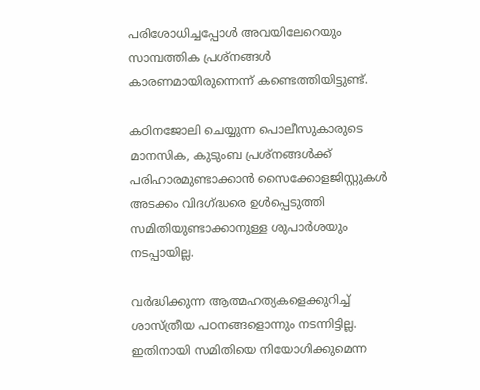പരിശോധിച്ചപ്പോൾ അവയിലേറെയും സാമ്പത്തിക പ്രശ്‌നങ്ങൾ കാരണമായിരുന്നെന്ന് കണ്ടെത്തിയിട്ടുണ്ട്.

കഠിനജോലി ചെയ്യുന്ന പൊലീസുകാരുടെ മാനസിക, കുടുംബ പ്രശ്‌നങ്ങൾക്ക് പരിഹാരമുണ്ടാക്കാൻ സൈക്കോളജിസ്റ്റുകൾ അടക്കം വിദഗ്ദ്ധരെ ഉൾപ്പെടുത്തി സമിതിയുണ്ടാക്കാനുള്ള ശുപാർശയും നടപ്പായില്ല.

വർദ്ധിക്കുന്ന ആത്മഹത്യകളെക്കുറിച്ച് ശാസ്ത്രീയ പഠനങ്ങളൊന്നും നടന്നിട്ടില്ല. ഇതിനായി സമിതിയെ നിയോഗിക്കുമെന്ന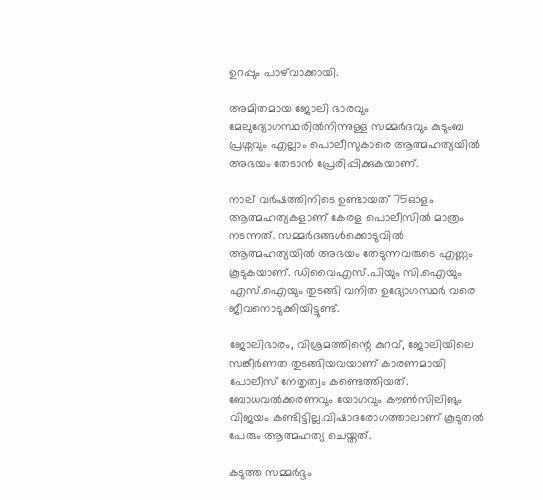ഉറപ്പും പാഴ്‌വാക്കായി.

അമിതമായ ജോലി ഭാരവും മേലുദ്യോഗസ്ഥരിൽനിന്നുള്ള സമ്മർദവും കുടുംബ പ്രശ്നവും എല്ലാം പൊലീസുകാരെ ആത്മഹത്യയിൽ അഭയം തേടാൻ പ്രേരിപ്പിക്കുകയാണ്.

നാല് വർഷത്തിനിടെ ഉണ്ടായത് 75ഓളം ആത്മഹത്യകളാണ് കേരള പൊലീസിൽ മാത്രം നടന്നത്. സമ്മർദങ്ങൾക്കൊടുവിൽ ആത്മഹത്യയിൽ അഭയം തേടുന്നവരുടെ എണ്ണം കൂടുകയാണ്. ഡിവൈഎസ്.പിയും സി.ഐയും എസ്.ഐയും തുടങ്ങി വനിത ഉദ്യോഗസ്ഥർ വരെ ജീവനൊടുക്കിയിട്ടുണ്ട്.

ജോലിഭാരം, വിശ്രമത്തിന്റെ കുറവ്, ജോലിയിലെ സങ്കീർണത തുടങ്ങിയവയാണ് കാരണമായി പോലീസ് നേതൃത്വം കണ്ടെത്തിയത്. ബോധവൽക്കരണവും യോഗവും കൗൺസിലിങും വിജയം കണ്ടിട്ടില്ല.വിഷാദരോഗത്താലാണ് കൂടുതൽ പേരും ആത്മഹത്യ ചെയ്തത്.

കടുത്ത സമ്മർദ്ദം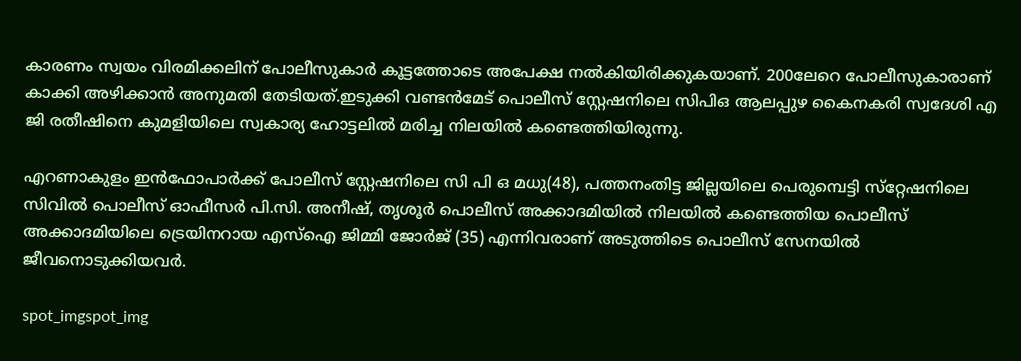കാരണം സ്വയം വിരമിക്കലിന് പോലീസുകാർ കൂട്ടത്തോടെ അപേക്ഷ നൽകിയിരിക്കുകയാണ്. 200ലേറെ പോലീസുകാരാണ് കാക്കി അഴിക്കാൻ അനുമതി തേടിയത്.ഇടുക്കി വണ്ടൻമേട് പൊലീസ് സ്റ്റേഷനിലെ സിപിഒ ആലപ്പുഴ കൈനകരി സ്വദേശി എ ജി രതീഷിനെ കുമളിയിലെ സ്വകാര്യ ഹോട്ടലിൽ മരിച്ച നിലയിൽ കണ്ടെത്തിയിരുന്നു.

എറണാകുളം ഇൻഫോപാർക്ക് പോലീസ് സ്റ്റേഷനിലെ സി പി ഒ മധു(48), പത്തനംതിട്ട ജില്ലയിലെ പെരുമ്പെട്ടി സ്‌റ്റേഷനിലെ സിവിൽ പൊലീസ് ഓഫീസർ പി.സി. അനീഷ്, തൃശൂർ പൊലീസ് അക്കാദമിയിൽ നിലയിൽ കണ്ടെത്തിയ പൊലീസ് അക്കാദമിയിലെ ട്രെയിനറായ എസ്‌ഐ ജിമ്മി ജോർജ് (35) എന്നിവരാണ് അടുത്തിടെ പൊലീസ് സേനയിൽ ജീവനൊടുക്കിയവർ.

spot_imgspot_img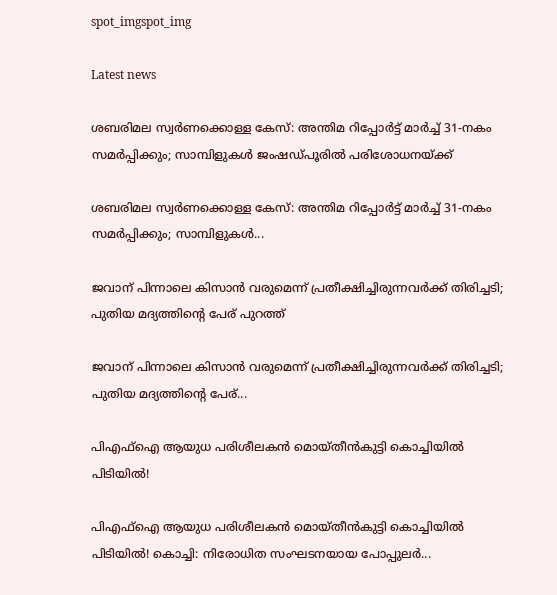spot_imgspot_img

Latest news

ശബരിമല സ്വർണക്കൊള്ള കേസ്: അന്തിമ റിപ്പോർട്ട് മാർച്ച് 31-നകം സമർപ്പിക്കും; സാമ്പിളുകൾ ജംഷഡ്പൂരിൽ പരിശോധനയ്ക്ക്

ശബരിമല സ്വർണക്കൊള്ള കേസ്: അന്തിമ റിപ്പോർട്ട് മാർച്ച് 31-നകം സമർപ്പിക്കും; സാമ്പിളുകൾ...

ജവാന് പിന്നാലെ കിസാൻ വരുമെന്ന് പ്രതീക്ഷിച്ചിരുന്നവർക്ക് തിരിച്ചടി; പുതിയ മദ്യത്തിന്റെ പേര് പുറത്ത്

ജവാന് പിന്നാലെ കിസാൻ വരുമെന്ന് പ്രതീക്ഷിച്ചിരുന്നവർക്ക് തിരിച്ചടി; പുതിയ മദ്യത്തിന്റെ പേര്...

പിഎഫ്‌ഐ ആയുധ പരിശീലകൻ മൊയ്തീൻകുട്ടി കൊച്ചിയിൽ പിടിയിൽ!

പിഎഫ്‌ഐ ആയുധ പരിശീലകൻ മൊയ്തീൻകുട്ടി കൊച്ചിയിൽ പിടിയിൽ! കൊച്ചി: നിരോധിത സംഘടനയായ പോപ്പുലർ...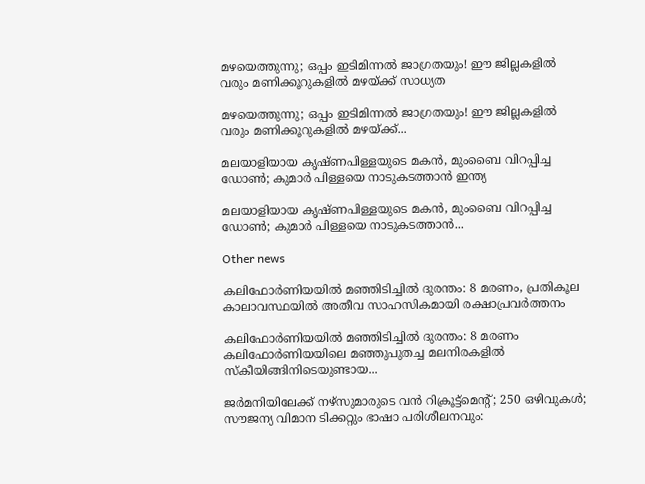മഴയെത്തുന്നു; ഒപ്പം ഇടിമിന്നൽ ജാഗ്രതയും! ഈ ജില്ലകളിൽ വരും മണിക്കൂറുകളിൽ മഴയ്ക്ക് സാധ്യത

മഴയെത്തുന്നു; ഒപ്പം ഇടിമിന്നൽ ജാഗ്രതയും! ഈ ജില്ലകളിൽ വരും മണിക്കൂറുകളിൽ മഴയ്ക്ക്...

മലയാളിയായ കൃഷ്ണപിള്ളയുടെ മകൻ, മുംബൈ വിറപ്പിച്ച ഡോൺ; കുമാർ പിള്ളയെ നാടുകടത്താൻ ഇന്ത്യ

മലയാളിയായ കൃഷ്ണപിള്ളയുടെ മകൻ, മുംബൈ വിറപ്പിച്ച ഡോൺ; കുമാർ പിള്ളയെ നാടുകടത്താൻ...

Other news

കലിഫോർണിയയിൽ മഞ്ഞിടിച്ചിൽ ദുരന്തം: 8 മരണം, പ്രതികൂല കാലാവസ്ഥയിൽ അതീവ സാഹസികമായി രക്ഷാപ്രവർത്തനം

കലിഫോർണിയയിൽ മഞ്ഞിടിച്ചിൽ ദുരന്തം: 8 മരണം കലിഫോർണിയയിലെ മഞ്ഞുപുതച്ച മലനിരകളിൽ സ്കീയിങ്ങിനിടെയുണ്ടായ...

ജർമനിയിലേക്ക് നഴ്സുമാരുടെ വൻ റിക്രൂട്ട്മെന്റ്; 250 ഒഴിവുകൾ; സൗജന്യ വിമാന ടിക്കറ്റും ഭാഷാ പരിശീലനവും: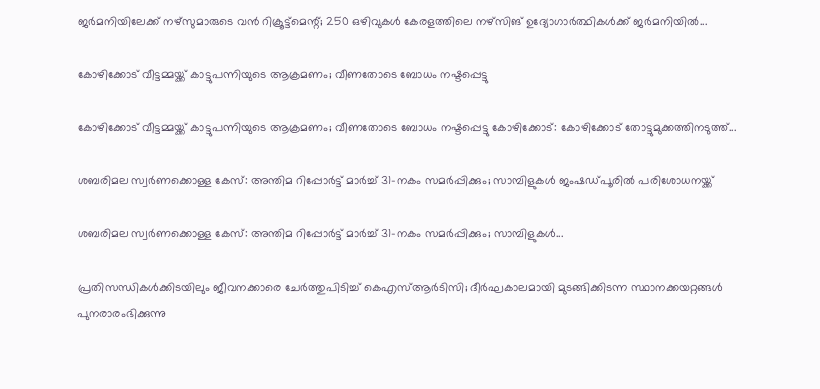ജർമനിയിലേക്ക് നഴ്സുമാരുടെ വൻ റിക്രൂട്ട്മെന്റ്; 250 ഒഴിവുകൾ കേരളത്തിലെ നഴ്സിങ് ഉദ്യോഗാർത്ഥികൾക്ക് ജർമനിയിൽ...

കോഴിക്കോട് വീട്ടമ്മയ്ക്ക് കാട്ടുപന്നിയുടെ ആക്രമണം; വീണതോടെ ബോധം നഷ്ടപ്പെട്ടു

കോഴിക്കോട് വീട്ടമ്മയ്ക്ക് കാട്ടുപന്നിയുടെ ആക്രമണം; വീണതോടെ ബോധം നഷ്ടപ്പെട്ടു കോഴിക്കോട്: കോഴിക്കോട് തോട്ടുമുക്കത്തിനടുത്ത്...

ശബരിമല സ്വർണക്കൊള്ള കേസ്: അന്തിമ റിപ്പോർട്ട് മാർച്ച് 31-നകം സമർപ്പിക്കും; സാമ്പിളുകൾ ജംഷഡ്പൂരിൽ പരിശോധനയ്ക്ക്

ശബരിമല സ്വർണക്കൊള്ള കേസ്: അന്തിമ റിപ്പോർട്ട് മാർച്ച് 31-നകം സമർപ്പിക്കും; സാമ്പിളുകൾ...

പ്രതിസന്ധികൾക്കിടയിലും ജീവനക്കാരെ ചേർത്തുപിടിച്ച് കെഎസ്ആർടിസി; ദീർഘകാലമായി മുടങ്ങിക്കിടന്ന സ്ഥാനക്കയറ്റങ്ങൾ പുനരാരംഭിക്കുന്നു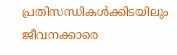പ്രതിസന്ധികൾക്കിടയിലും ജീവനക്കാരെ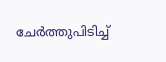ചേർത്തുപിടിച്ച്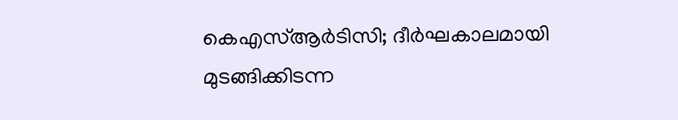കെഎസ്ആർടിസി; ദീർഘകാലമായി മുടങ്ങിക്കിടന്ന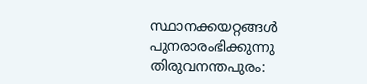സ്ഥാനക്കയറ്റങ്ങൾ പുനരാരംഭിക്കുന്നു തിരുവനന്തപുരം: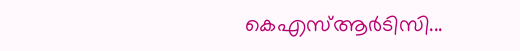കെഎസ്ആർടിസി...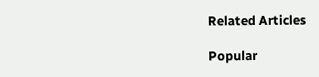Related Articles

Popular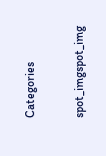Categories

spot_imgspot_img